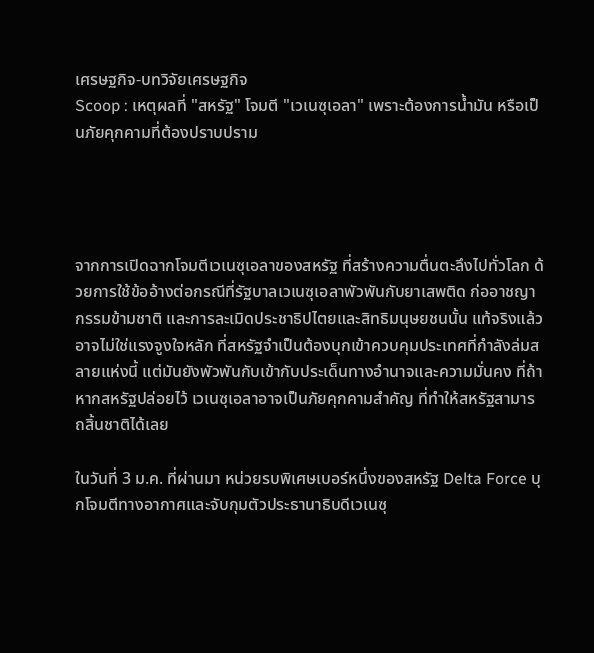เศรษฐกิจ-บทวิจัยเศรษฐกิจ
Scoop : เหตุผลที่ "สหรัฐ" โจมตี "เวเนซุเอลา" เพราะต้องการน้ำมัน หรือเป็นภัยคุกคามที่ต้องปราบปราม




จากการเปิดฉากโจมตีเวเนซุเอลาของสหรัฐ ที่สร้างความตื่นตะลึงไปทั่วโลก ด้วยการใช้ข้ออ้างต่อกรณีที่รัฐบาลเวเนซุเอลาพัวพันกับยาเสพติด ก่ออาชญากรรมข้ามชาติ และการละเมิดประชาธิปไตยและสิทธิมนุษยชนนั้น แท้จริงแล้วอาจไม่ใช่แรงจูงใจหลัก ที่สหรัฐจำเป็นต้องบุกเข้าควบคุมประเทศที่กำลังล่มสลายแห่งนี้ แต่มันยังพัวพันกับเข้ากับประเด็นทางอำนาจและความมั่นคง ที่ถ้าหากสหรัฐปล่อยไว้ เวเนซุเอลาอาจเป็นภัยคุกคามสำคัญ ที่ทำให้สหรัฐสามารถสิ้นชาติได้เลย

ในวันที่ 3 ม.ค. ที่ผ่านมา หน่วยรบพิเศษเบอร์หนึ่งของสหรัฐ Delta Force บุกโจมตีทางอากาศและจับกุมตัวประธานาธิบดีเวเนซุ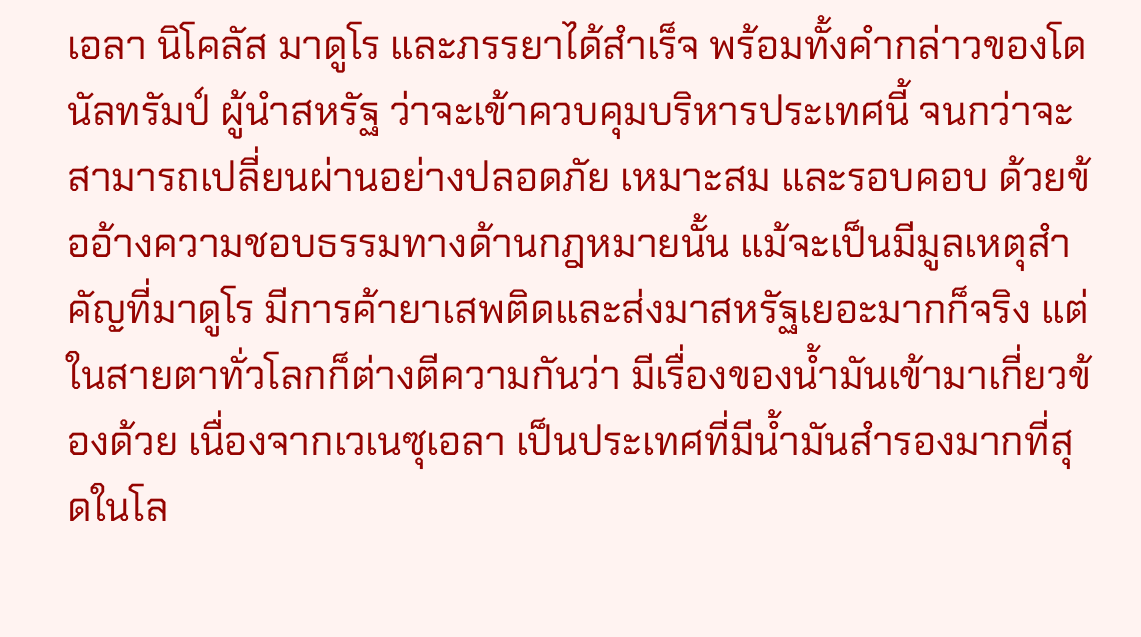เอลา นิโคลัส มาดูโร และภรรยาได้สำเร็จ พร้อมทั้งคำกล่าวของโดนัลทรัมป์ ผู้นำสหรัฐ ว่าจะเข้าควบคุมบริหารประเทศนี้ จนกว่าจะสามารถเปลี่ยนผ่านอย่างปลอดภัย เหมาะสม และรอบคอบ ด้วยข้ออ้างความชอบธรรมทางด้านกฎหมายนั้น แม้จะเป็นมีมูลเหตุสำคัญที่มาดูโร มีการค้ายาเสพติดและส่งมาสหรัฐเยอะมากก็จริง แต่ในสายตาทั่วโลกก็ต่างตีความกันว่า มีเรื่องของน้ำมันเข้ามาเกี่ยวข้องด้วย เนื่องจากเวเนซุเอลา เป็นประเทศที่มีน้ำมันสำรองมากที่สุดในโล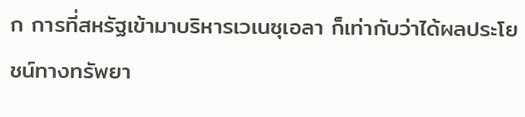ก การที่สหรัฐเข้ามาบริหารเวเนซุเอลา ก็เท่ากับว่าได้ผลประโยชน์ทางทรัพยา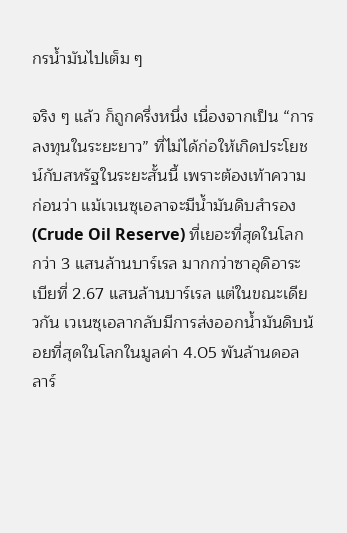กรน้ำมันไปเต็ม ๆ

จริง ๆ แล้ว ก็ถูกครึ่งหนึ่ง เนื่องจากเป็น “การลงทุนในระยะยาว” ที่ไม่ได้ก่อให้เกิดประโยชน์กับสหรัฐในระยะสั้นนี้ เพราะต้องเท้าความก่อนว่า แม้เวเนซุเอลาจะมีน้ำมันดิบสำรอง (Crude Oil Reserve) ที่เยอะที่สุดในโลกกว่า 3 แสนล้านบาร์เรล มากกว่าซาอุดิอาระเบียที่ 2.67 แสนล้านบาร์เรล แต่ในขณะเดียวกัน เวเนซุเอลากลับมีการส่งออกน้ำมันดิบน้อยที่สุดในโลกในมูลค่า 4.05 พันล้านดอลลาร์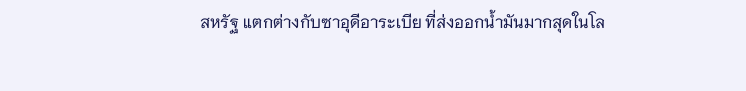สหรัฐ แตกต่างกับซาอุดีอาระเบีย ที่ส่งออกน้ำมันมากสุดในโล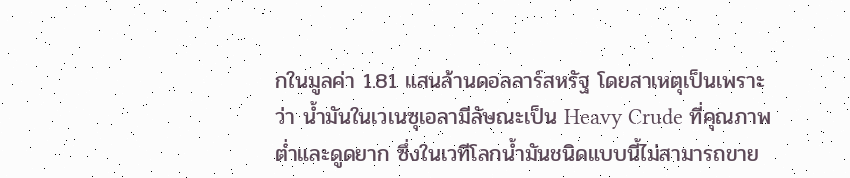กในมูลค่า 1.81 แสนล้านดอลลาร์สหรัฐ โดยสาเหตุเป็นเพราะว่า น้ำมันในเวเนซุเอลามีลัษณะเป็น Heavy Crude ที่คุณภาพต่ำและดูดยาก ซึ่งในเวทีโลกน้ำมันชนิดแบบนี้ไม่สามารถขาย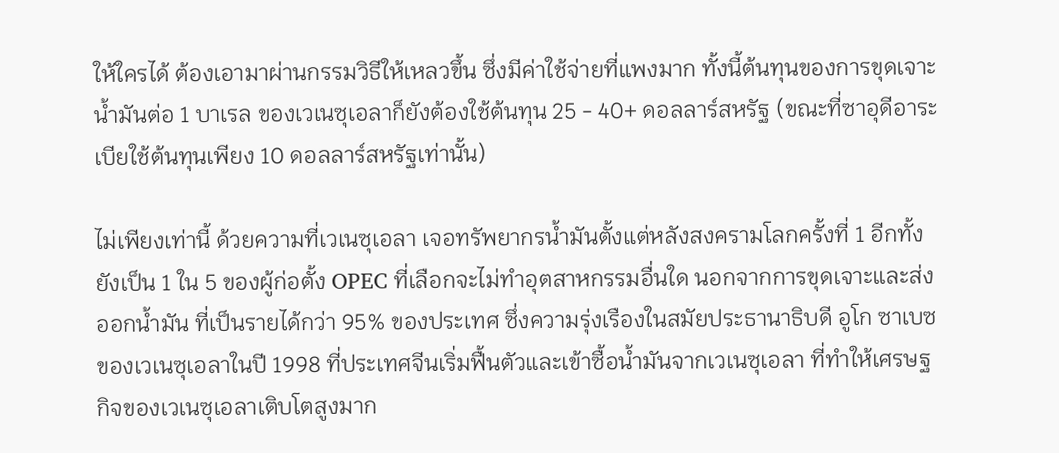ให้ใครได้ ต้องเอามาผ่านกรรมวิธีให้เหลวขึ้น ซึ่งมีค่าใช้จ่ายที่แพงมาก ทั้งนี้ต้นทุนของการขุดเจาะน้ำมันต่อ 1 บาเรล ของเวเนซุเอลาก็ยังต้องใช้ต้นทุน 25 - 40+ ดอลลาร์สหรัฐ (ขณะที่ซาอุดีอาระเบียใช้ต้นทุนเพียง 10 ดอลลาร์สหรัฐเท่านั้น)

ไม่เพียงเท่านี้ ด้วยความที่เวเนซุเอลา เจอทรัพยากรน้ำมันตั้งแต่หลังสงครามโลกครั้งที่ 1 อีกทั้งยังเป็น 1 ใน 5 ของผู้ก่อตั้ง OPEC ที่เลือกจะไม่ทำอุตสาหกรรมอื่นใด นอกจากการขุดเจาะและส่งออกน้ำมัน ที่เป็นรายได้กว่า 95% ของประเทศ ซึ่งความรุ่งเรืองในสมัยประธานาธิบดี อูโก ซาเบซ ของเวเนซุเอลาในปี 1998 ที่ประเทศจีนเริ่มฟื้นตัวและเข้าซื้อน้ำมันจากเวเนซุเอลา ที่ทำให้เศรษฐกิจของเวเนซุเอลาเติบโตสูงมาก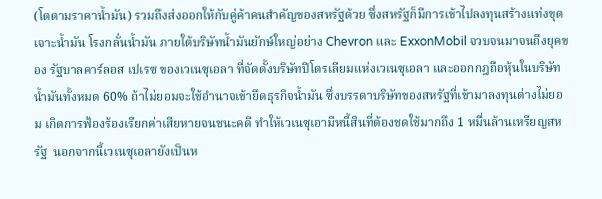(โตตามราคาน้ำมัน) รวมถึงส่งออกให้กับคู่ค้าคนสำคัญของสหรัฐด้วย ซึ่งสหรัฐก็มีการเข้าไปลงทุนสร้างแท่งขุดเจาะน้ำมัน โรงกลั่นน้ำมัน ภายใต้บริษัทน้ำมันยักษ์ใหญ่อย่าง Chevron และ ExxonMobil จวบจนมาจนถึงยุคของ รัฐบาลคาร์ลอส เปเรซ ของเวเนซุเอลา ที่จัดตั้งบริษัทปิโตรเลียมแห่งเวเนซุเอลา และออกกฎถือหุ้นในบริษัทน้ำมันทั้งหมด 60% ถ้าไม่ยอมจะใช้อำนาจเข้ายึดธุรกิจน้ำมัน ซึ่งบรรดาบริษัทของสหรัฐที่เข้ามาลงทุนต่างไม่ยอม เกิดการฟ้องร้องเรียกค่าเสียหายจนชนะคดี ทำให้เวเนซุเอามีหนี้สินที่ต้องชดใช้มากถึง 1 หมื่นล้านเหรียญสหรัฐ  นอกจากนี้เวเนซุเอลายังเป็นห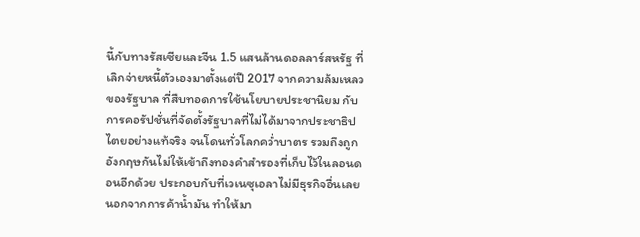นี้กับทางรัสเซียและจีน 1.5 แสนล้านดอลลาร์สหรัฐ ที่เลิกจ่ายหนี้ตัวเองมาตั้งแต่ปี 2017 จากความล้มเหลวของรัฐบาล ที่สืบทอดการใช้นโยบายประชานิยม กับการคอรัปชั่นที่จัดตั้งรัฐบาลที่ไม่ได้มาจากประชาธิปไตยอย่างแท้จริง จนโดนทั่วโลกคว่ำบาตร รวมถึงถูกอังกฤษกันไม่ให้เข้าถึงทองคำสำรองที่เก็บไว้ในลอนดอนอีกด้วย ประกอบกับที่เวเนซุเอลาไม่มีธุรกิจอื่นเลยนอกจากการค้าน้ำมัน ทำให้มา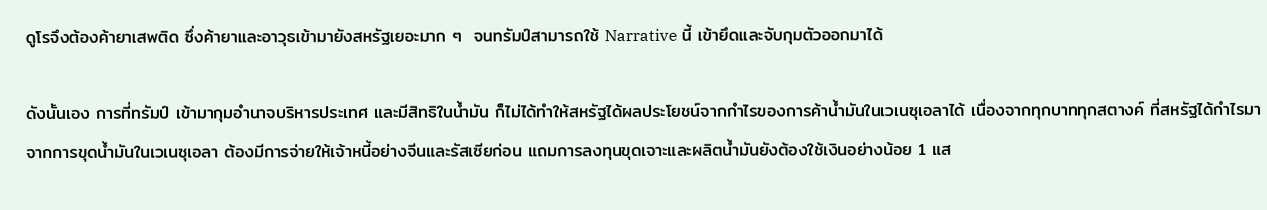ดูโรจึงต้องค้ายาเสพติด ซึ่งค้ายาและอาวุธเข้ามายังสหรัฐเยอะมาก ๆ  จนทรัมป์สามารถใช้ Narrative นี้ เข้ายึดและจับกุมตัวออกมาได้

ดังนั้นเอง การที่ทรัมป์ เข้ามากุมอำนาจบริหารประเทศ และมีสิทธิในน้ำมัน ก็ไม่ได้ทำให้สหรัฐได้ผลประโยชน์จากกำไรของการค้าน้ำมันในเวเนซุเอลาได้ เนื่องจากทุกบาททุกสตางค์ ที่สหรัฐได้กำไรมาจากการขุดน้ำมันในเวเนซุเอลา ต้องมีการจ่ายให้เจ้าหนี้อย่างจีนและรัสเซียก่อน แถมการลงทุนขุดเจาะและผลิตน้ำมันยังต้องใช้เงินอย่างน้อย 1 แส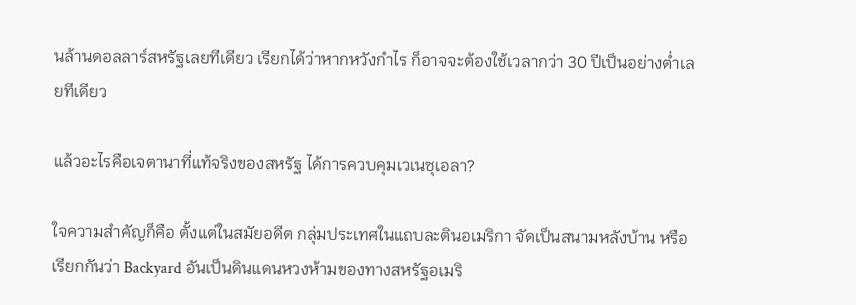นล้านดอลลาร์สหรัฐเลยทีเดียว เรียกได้ว่าหากหวังกำไร ก็อาจจะต้องใช้เวลากว่า 30 ปีเป็นอย่างต่ำเลยทีเดียว

แล้วอะไรคือเจตานาที่แท้จริงของสหรัฐ ได้การควบคุมเวเนซุเอลา?

ใจความสำคัญก็คือ ตั้งแต่ในสมัยอดีต กลุ่มประเทศในแถบละตินอเมริกา จัดเป็นสนามหลังบ้าน หรือเรียกกันว่า Backyard อันเป็นดินแดนหวงห้ามของทางสหรัฐอเมริ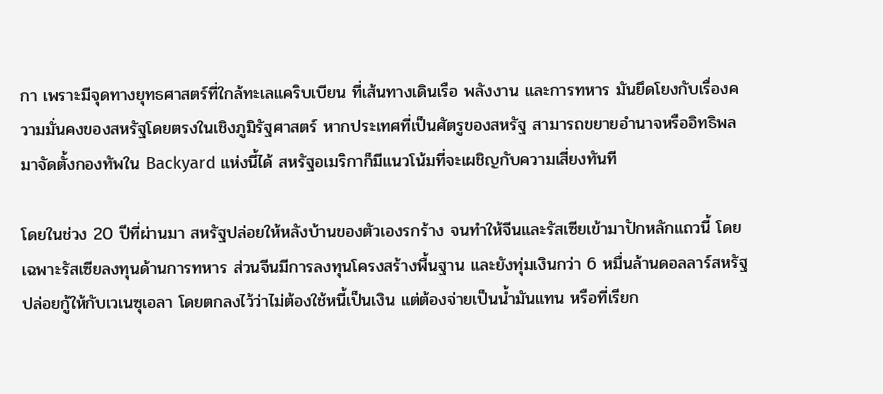กา เพราะมีจุดทางยุทธศาสตร์ที่ใกล้ทะเลแคริบเบียน ที่เส้นทางเดินเรือ พลังงาน และการทหาร มันยึดโยงกับเรื่องความมั่นคงของสหรัฐโดยตรงในเชิงภูมิรัฐศาสตร์ หากประเทศที่เป็นศัตรูของสหรัฐ สามารถขยายอำนาจหรืออิทธิพลมาจัดตั้งกองทัพใน Backyard แห่งนี้ได้ สหรัฐอเมริกาก็มีแนวโน้มที่จะเผชิญกับความเสี่ยงทันที

โดยในช่วง 20 ปีที่ผ่านมา สหรัฐปล่อยให้หลังบ้านของตัวเองรกร้าง จนทำให้จีนและรัสเซียเข้ามาปักหลักแถวนี้ โดยเฉพาะรัสเซียลงทุนด้านการทหาร ส่วนจีนมีการลงทุนโครงสร้างพื้นฐาน และยังทุ่มเงินกว่า 6 หมื่นล้านดอลลาร์สหรัฐ ปล่อยกู้ให้กับเวเนซุเอลา โดยตกลงไว้ว่าไม่ต้องใช้หนี้เป็นเงิน แต่ต้องจ่ายเป็นน้ำมันแทน หรือที่เรียก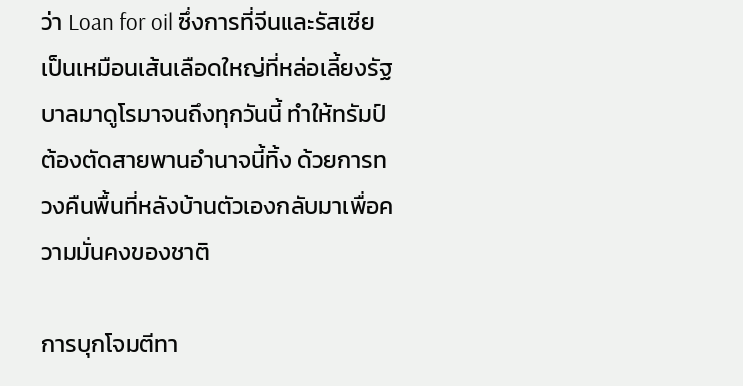ว่า Loan for oil ซึ่งการที่จีนและรัสเซียเป็นเหมือนเส้นเลือดใหญ่ที่หล่อเลี้ยงรัฐบาลมาดูโรมาจนถึงทุกวันนี้ ทำให้ทรัมป์ต้องตัดสายพานอำนาจนี้ทิ้ง ด้วยการทวงคืนพื้นที่หลังบ้านตัวเองกลับมาเพื่อความมั่นคงของชาติ

การบุกโจมตีทา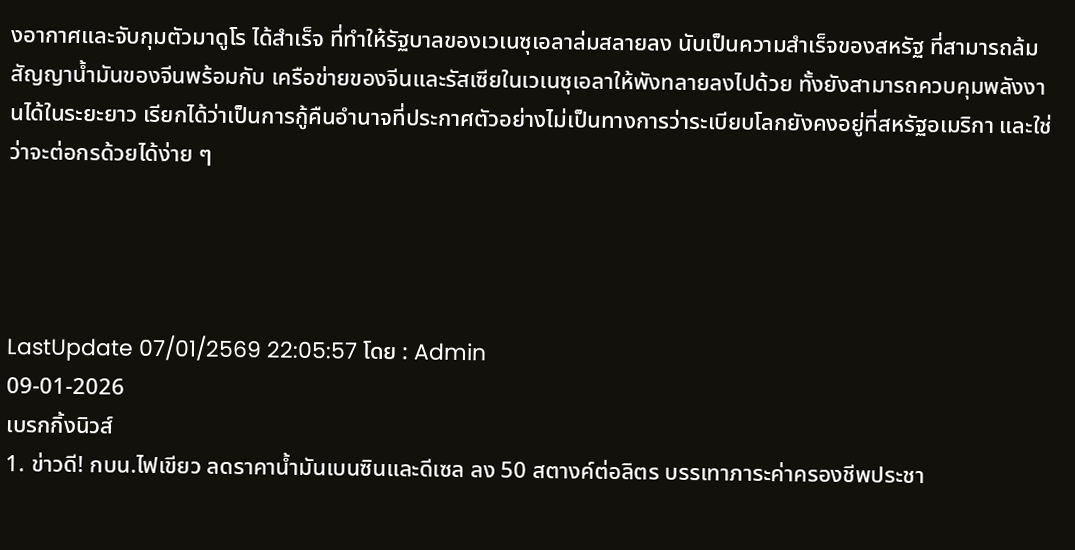งอากาศและจับกุมตัวมาดูโร ได้สำเร็จ ที่ทำให้รัฐบาลของเวเนซุเอลาล่มสลายลง นับเป็นความสำเร็จของสหรัฐ ที่สามารถล้มสัญญาน้ำมันของจีนพร้อมกับ เครือข่ายของจีนและรัสเซียในเวเนซุเอลาให้พังทลายลงไปด้วย ทั้งยังสามารถควบคุมพลังงานได้ในระยะยาว เรียกได้ว่าเป็นการกู้คืนอำนาจที่ประกาศตัวอย่างไม่เป็นทางการว่าระเบียบโลกยังคงอยู่ที่สหรัฐอเมริกา และใช่ว่าจะต่อกรด้วยได้ง่าย ๆ




LastUpdate 07/01/2569 22:05:57 โดย : Admin
09-01-2026
เบรกกิ้งนิวส์
1. ข่าวดี! กบน.ไฟเขียว ลดราคาน้ำมันเบนซินและดีเซล ลง 50 สตางค์ต่อลิตร บรรเทาภาระค่าครองชีพประชา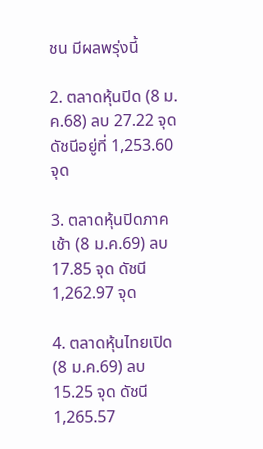ชน มีผลพรุ่งนี้

2. ตลาดหุ้นปิด (8 ม.ค.68) ลบ 27.22 จุด ดัชนีอยู่ที่ 1,253.60 จุด

3. ตลาดหุ้นปิดภาคเช้า (8 ม.ค.69) ลบ 17.85 จุด ดัชนี 1,262.97 จุด

4. ตลาดหุ้นไทยเปิด (8 ม.ค.69) ลบ 15.25 จุด ดัชนี 1,265.57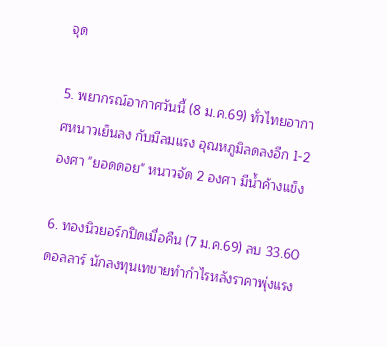จุด

5. พยากรณ์อากาศวันนี้ (8 ม.ค.69) ทั่วไทยอากาศหนาวเย็นลง กับมีลมแรง อุณหภูมิลดลงอีก 1-2 องศา "ยอดดอย" หนาวจัด 2 องศา มีน้ำค้างแข็ง

6. ทองนิวยอร์กปิดเมื่อคืน (7 ม.ค.69) ลบ 33.60 ดอลลาร์ นักลงทุนเทขายทำกำไรหลังราคาพุ่งแรง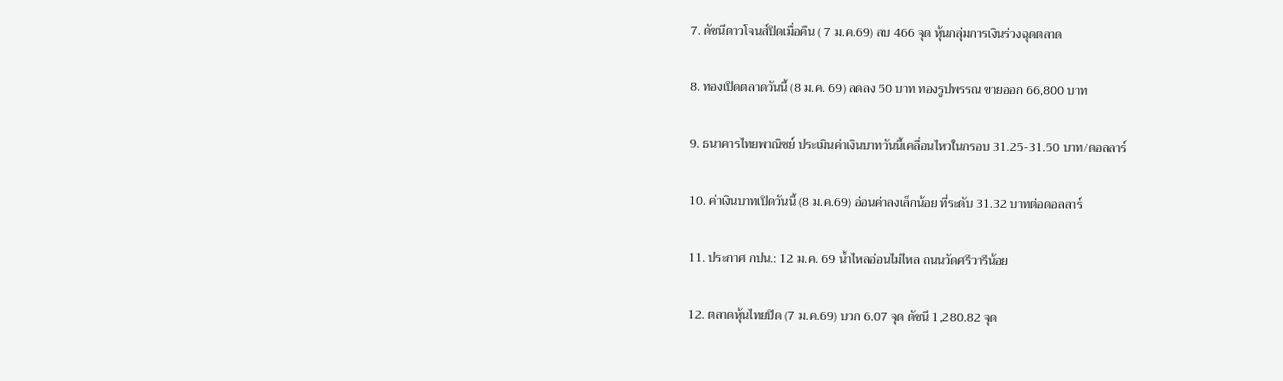7. ดัชนีดาวโจนส์ปิดเมื่อคืน ( 7 ม.ค.69) ลบ 466 จุด หุ้นกลุ่มการเงินร่วงฉุดตลาด

8. ทองเปิดตลาดวันนี้ (8 ม.ค. 69) ลดลง 50 บาท ทองรูปพรรณ ขายออก 66,800 บาท

9. ธนาคารไทยพาณิชย์ ประเมินค่าเงินบาทวันนี้เคลื่อนไหวในกรอบ 31.25-31.50 บาท/ดอลลาร์

10. ค่าเงินบาทเปิดวันนี้ (8 ม.ค.69) อ่อนค่าลงเล็กน้อย ที่ระดับ 31.32 บาทต่อดอลลาร์

11. ประกาศ กปน.: 12 ม.ค. 69 น้ำไหลอ่อนไม่ไหล ถนนวัดศรีวารีน้อย

12. ตลาดหุ้นไทยปิด (7 ม.ค.69) บวก 6.07 จุด ดัชนี 1,280.82 จุด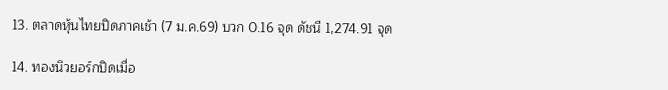13. ตลาดหุ้นไทยปิดภาคเช้า (7 ม.ค.69) บวก 0.16 จุด ดัชนี 1,274.91 จุด

14. ทองนิวยอร์กปิดเมื่อ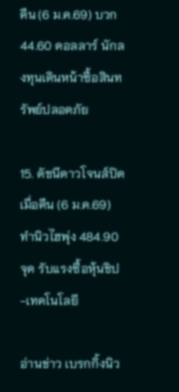คืน (6 ม.ค.69) บวก 44.60 ดอลลาร์ นักลงทุนเดินหน้าซื้อสินทรัพย์ปลอดภัย

15. ดัชนีดาวโจนส์ปิดเมื่อคืน (6 ม.ค.69) ทำนิวไฮพุ่ง 484.90 จุด รับแรงซื้อหุ้นชิป-เทคโนโลยี

อ่านข่าว เบรกกิ้งนิว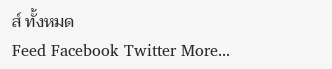ส์ ทั้งหมด
Feed Facebook Twitter More...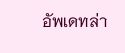อัพเดทล่า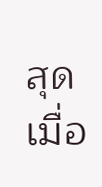สุดเมื่อ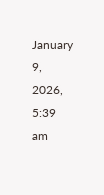January 9, 2026, 5:39 am